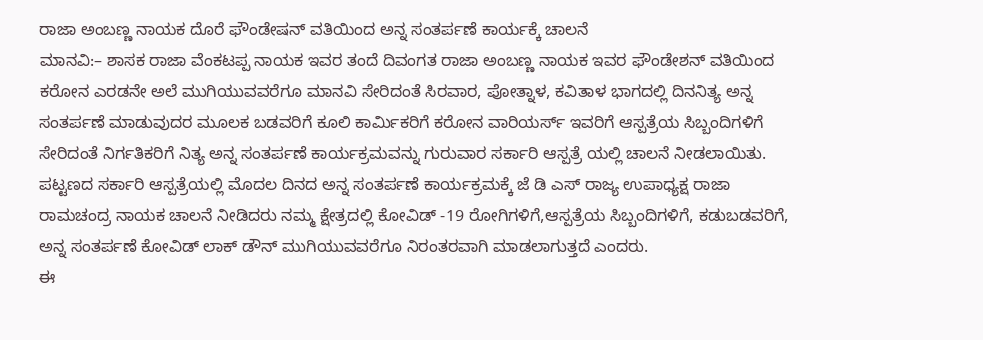ರಾಜಾ ಅಂಬಣ್ಣ ನಾಯಕ ದೊರೆ ಫೌಂಡೇಷನ್‌ ವತಿಯಿಂದ ಅನ್ನ ಸಂತರ್ಪಣೆ ಕಾರ್ಯಕ್ಕೆ ಚಾಲನೆ
ಮಾನವಿ:– ಶಾಸಕ ರಾಜಾ ವೆಂಕಟಪ್ಪ ನಾಯಕ ಇವರ ತಂದೆ ದಿವಂಗತ ರಾಜಾ ಅಂಬಣ್ಣ ನಾಯಕ ಇವರ ಫೌಂಡೇಶನ್ ವತಿಯಿಂದ ಕರೋನ ಎರಡನೇ ಅಲೆ ಮುಗಿಯುವವರೆಗೂ ಮಾನವಿ ಸೇರಿದಂತೆ ಸಿರವಾರ, ಪೋತ್ನಾಳ, ಕವಿತಾಳ ಭಾಗದಲ್ಲಿ ದಿನನಿತ್ಯ ಅನ್ನ ಸಂತರ್ಪಣೆ ಮಾಡುವುದರ ಮೂಲಕ ಬಡವರಿಗೆ ಕೂಲಿ ಕಾರ್ಮಿಕರಿಗೆ ಕರೋನ ವಾರಿಯರ್ಸ್ ಇವರಿಗೆ ಆಸ್ಪತ್ರೆಯ ಸಿಬ್ಬಂದಿಗಳಿಗೆ ಸೇರಿದಂತೆ ನಿರ್ಗತಿಕರಿಗೆ ನಿತ್ಯ ಅನ್ನ ಸಂತರ್ಪಣೆ ಕಾರ್ಯಕ್ರಮವನ್ನು ಗುರುವಾರ ಸರ್ಕಾರಿ ಆಸ್ಪತ್ರೆ ಯಲ್ಲಿ ಚಾಲನೆ ನೀಡಲಾಯಿತು‌‌‌‌.
ಪಟ್ಟಣದ ಸರ್ಕಾರಿ ಆಸ್ಪತ್ರೆಯಲ್ಲಿ ಮೊದಲ ದಿನದ ಅನ್ನ ಸಂತರ್ಪಣೆ ಕಾರ್ಯಕ್ರಮಕ್ಕೆ ಜೆ ಡಿ ಎಸ್ ರಾಜ್ಯ ಉಪಾಧ್ಯಕ್ಷ ರಾಜಾ ರಾಮಚಂದ್ರ ನಾಯಕ ಚಾಲನೆ ನೀಡಿದರು ನಮ್ಮ ಕ್ಷೇತ್ರದಲ್ಲಿ ಕೋವಿಡ್ -19 ರೋಗಿಗಳಿಗೆ,ಆಸ್ಪತ್ರೆಯ ಸಿಬ್ಬಂದಿಗಳಿಗೆ, ಕಡುಬಡವರಿಗೆ, ಅನ್ನ ಸಂತರ್ಪಣೆ ಕೋವಿಡ್ ಲಾಕ್ ಡೌನ್ ಮುಗಿಯುವವರೆಗೂ ನಿರಂತರವಾಗಿ ಮಾಡಲಾಗುತ್ತದೆ ಎಂದರು.
ಈ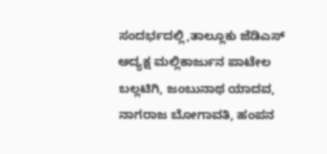ಸಂದರ್ಭದಲ್ಲಿ,ತಾಲ್ಲೂಕು ಜೆಡಿಎಸ್ ಅದ್ಯಕ್ಷ ಮಲ್ಲಿಕಾರ್ಜುನ ಪಾಟೇಲ ಬಲ್ಲಟಿಗಿ, ಜಂಬುನಾಥ ಯಾದವ, ನಾಗರಾಜ ಬೋಗಾವತಿ, ಹಂಪನ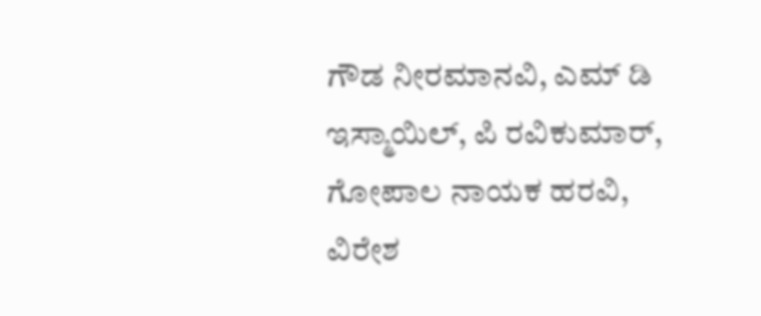ಗೌಡ ನೀರಮಾನವಿ, ಎಮ್ ಡಿ ಇಸ್ಮಾಯಿಲ್, ಪಿ ರವಿಕುಮಾರ್, ಗೋಪಾಲ ನಾಯಕ ಹರವಿ, ವಿರೇಶ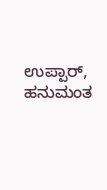ಉಪ್ಪಾರ್, ಹನುಮಂತ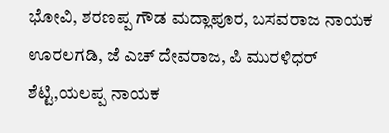ಭೋವಿ, ಶರಣಪ್ಪ ಗೌಡ ಮದ್ಲಾಪೂರ, ಬಸವರಾಜ ನಾಯಕ ಊರಲಗಡಿ, ಜೆ ಎಚ್ ದೇವರಾಜ, ಪಿ ಮುರಳಿಧರ್ ಶೆಟ್ಟಿ,ಯಲಪ್ಪ ನಾಯಕ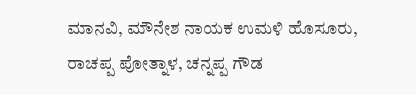ಮಾನವಿ, ಮೌನೇಶ ನಾಯಕ ಉಮಳಿ ಹೊಸೂರು, ರಾಚಪ್ಪ ಪೋತ್ನಾಳ, ಚನ್ನಪ್ಪ ಗೌಡ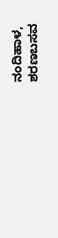ನಂದಿಹಾಳ, ಶರಣಬಸವ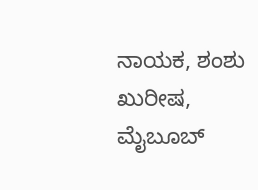ನಾಯಕ, ಶಂಶು ಖುರೀಷ, ಮೈಬೂಬ್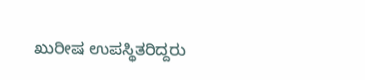ಖುರೀಷ ಉಪಸ್ಥಿತರಿದ್ದರು